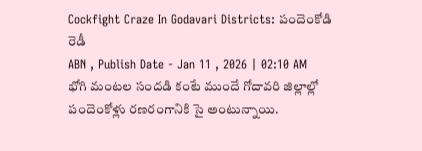Cockfight Craze In Godavari Districts: పందెంకోడి రెడీ
ABN , Publish Date - Jan 11 , 2026 | 02:10 AM
భోగి మంటల సందడి కంటే ముందే గోదావరి జిల్లాల్లో పందెంకోళ్లు రణరంగానికి సై అంటున్నాయి.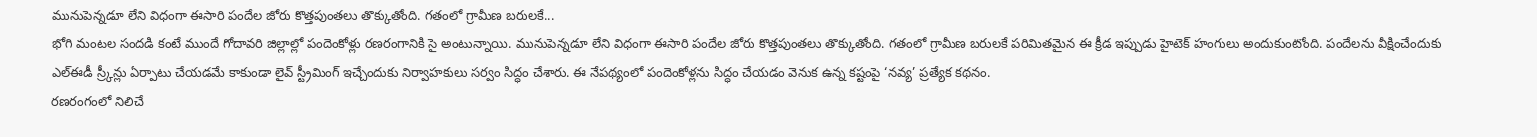మునుపెన్నడూ లేని విధంగా ఈసారి పందేల జోరు కొత్తపుంతలు తొక్కుతోంది. గతంలో గ్రామీణ బరులకే...
భోగి మంటల సందడి కంటే ముందే గోదావరి జిల్లాల్లో పందెంకోళ్లు రణరంగానికి సై అంటున్నాయి. మునుపెన్నడూ లేని విధంగా ఈసారి పందేల జోరు కొత్తపుంతలు తొక్కుతోంది. గతంలో గ్రామీణ బరులకే పరిమితమైన ఈ క్రీడ ఇప్పుడు హైటెక్ హంగులు అందుకుంటోంది. పందేలను వీక్షించేందుకు ఎల్ఈడీ స్ర్కీన్లు ఏర్పాటు చేయడమే కాకుండా లైవ్ స్ట్రీమింగ్ ఇచ్చేందుకు నిర్వాహకులు సర్వం సిద్ధం చేశారు. ఈ నేపథ్యంలో పందెంకోళ్లను సిద్ధం చేయడం వెనుక ఉన్న కష్టంపై ‘నవ్య’ ప్రత్యేక కథనం.
రణరంగంలో నిలిచే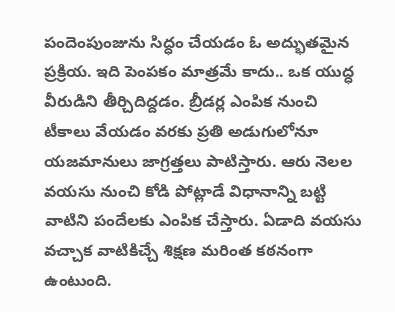పందెంపుంజును సిద్ధం చేయడం ఓ అద్భుతమైన ప్రక్రియ. ఇది పెంపకం మాత్రమే కాదు.. ఒక యుద్ధ వీరుడిని తీర్చిదిద్దడం. బ్రీడర్ల ఎంపిక నుంచి టీకాలు వేయడం వరకు ప్రతి అడుగులోనూ యజమానులు జాగ్రత్తలు పాటిస్తారు. ఆరు నెలల వయసు నుంచి కోడి పోట్లాడే విధానాన్ని బట్టి వాటిని పందేలకు ఎంపిక చేస్తారు. ఏడాది వయసు వచ్చాక వాటికిచ్చే శిక్షణ మరింత కఠనంగా ఉంటుంది.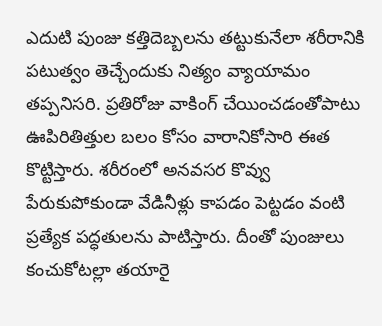ఎదుటి పుంజు కత్తిదెబ్బలను తట్టుకునేలా శరీరానికి పటుత్వం తెచ్చేందుకు నిత్యం వ్యాయామం తప్పనిసరి. ప్రతిరోజు వాకింగ్ చేయించడంతోపాటు ఊపిరితిత్తుల బలం కోసం వారానికోసారి ఈత కొట్టిస్తారు. శరీరంలో అనవసర కొవ్వు పేరుకుపోకుండా వేడినీళ్లు కాపడం పెట్టడం వంటి ప్రత్యేక పద్ధతులను పాటిస్తారు. దీంతో పుంజులు కంచుకోటల్లా తయారై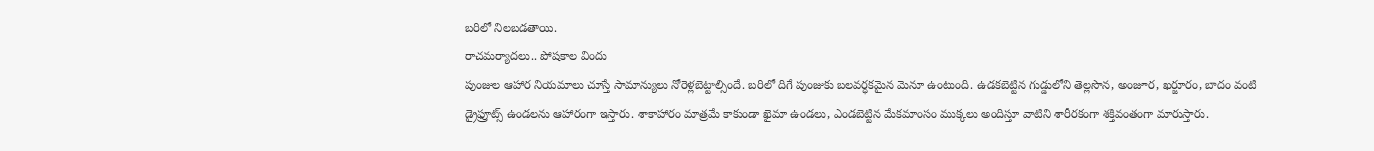బరిలో నిలబడతాయి.
రాచమర్యాదలు.. పోషకాల విందు
పుంజుల ఆహార నియమాలు చూస్తే సామాన్యులు నోరెళ్లబెట్టాల్సిందే. బరిలో దిగే పుంజుకు బలవర్ధకమైన మెనూ ఉంటుంది. ఉడకబెట్టిన గుడ్డులోని తెల్లసొన, అంజూర, ఖర్జూరం, బాదం వంటి డ్రైఫ్రూట్స్ ఉండలను ఆహారంగా ఇస్తారు. శాకాహారం మాత్రమే కాకుండా ఖైమా ఉండలు, ఎండబెట్టిన మేకమాంసం ముక్కలు అందిస్తూ వాటిని శారీరకంగా శక్తివంతంగా మారుస్తారు.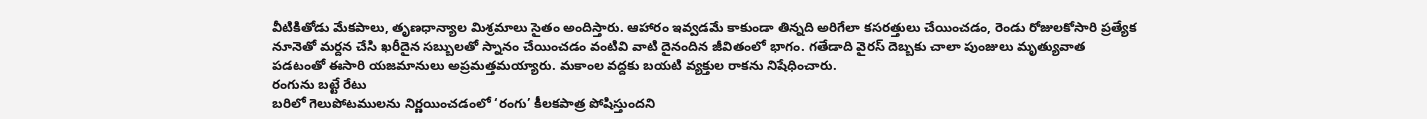వీటికితోడు మేకపాలు, తృణధాన్యాల మిశ్రమాలు సైతం అందిస్తారు. ఆహారం ఇవ్వడమే కాకుండా తిన్నది అరిగేలా కసరత్తులు చేయించడం, రెండు రోజులకోసారి ప్రత్యేక నూనెతో మర్దన చేసి ఖరీదైన సబ్బులతో స్నానం చేయించడం వంటివి వాటి దైనందిన జీవితంలో భాగం. గతేడాది వైరస్ దెబ్బకు చాలా పుంజులు మృత్యువాత పడటంతో ఈసారి యజమానులు అప్రమత్తమయ్యారు. మకాంల వద్దకు బయటి వ్యక్తుల రాకను నిషేధించారు.
రంగును బట్టే రేటు
బరిలో గెలుపోటములను నిర్ణయించడంలో ‘రంగు’ కీలకపాత్ర పోషిస్తుందని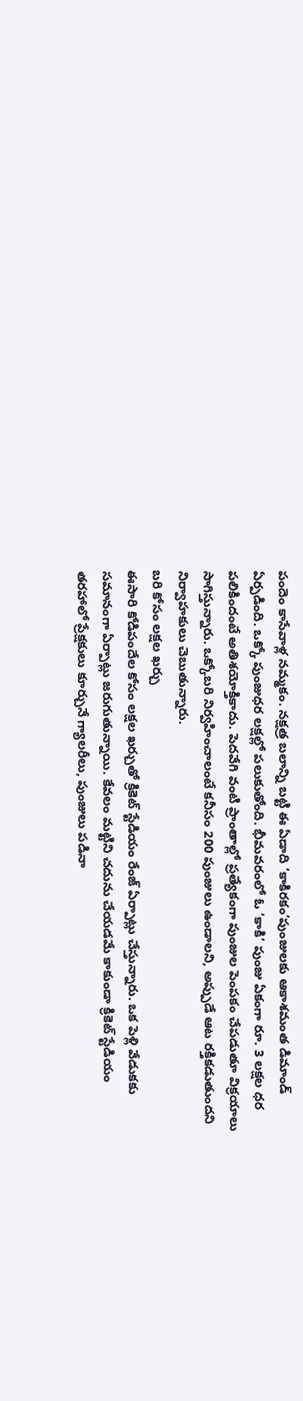పందెం కాసేవాళ్ల నమ్మకం. నక్షత్ర బలాన్ని బట్టి ఈ ఏడాది ‘కాకిరకం’పుంజులకు ఆకాశమంత డిమాండ్ ఏర్పడింది. ఒక్కో పుంజుధర లక్షల్లో పలుకుతోంది. భీమవరంలో ఓ ‘కాకి’ పుంజు ఏకంగా రూ. 3 లక్షల ధర పలికిందంటే అతిశయోక్తికాదు. పెదవేగి వంటి ప్రాంతాల్లో ప్రత్యేకంగా పుంజుల పెంపకం చేపడుతూ విక్రయాలు సాగిస్తున్నారు. ఒక్కోబరి నిర్వహించాలంటే కనీసం 200 పుంజులు ఉండాలని, అప్పుడే ఆట రక్తికడుతుందని నిర్వాహకులు చెబుతున్నారు.
బరి కోసం లక్షల ఖర్చు
ఈసారి కోడిపందేల కోసం లక్షల ఖర్చుతో క్రికెట్ స్టేడియం రేంజ్ ఏర్పాట్లు చేస్తున్నారు. ఒక పెళ్లి వేడుకకు సమానంగా ఏర్పాట్లు జరుగుతున్నాయి. కేవలం మట్టిని చదును చేయడమే కాకుండా క్రికెట్ స్టేడియం తరహాలో ప్రేక్షకులు కూర్చునే గ్యాలరీలు, పుంజులు పడినా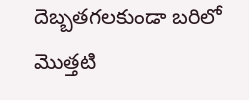దెబ్బతగలకుండా బరిలో మొత్తటి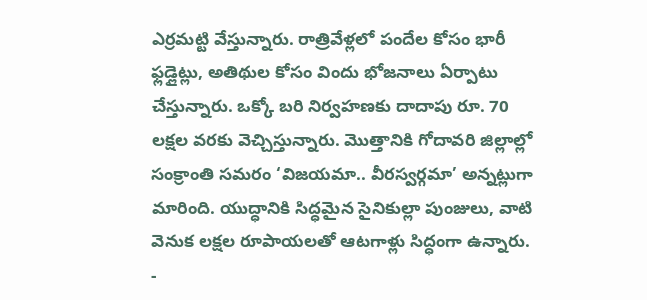ఎర్రమట్టి వేస్తున్నారు. రాత్రివేళ్లలో పందేల కోసం భారీ ఫ్లడ్లైట్లు, అతిథుల కోసం విందు భోజనాలు ఏర్పాటు చేస్తున్నారు. ఒక్కో బరి నిర్వహణకు దాదాపు రూ. 70 లక్షల వరకు వెచ్చిస్తున్నారు. మొత్తానికి గోదావరి జిల్లాల్లో సంక్రాంతి సమరం ‘విజయమా.. వీరస్వర్గమా’ అన్నట్లుగా మారింది. యుద్ధానికి సిద్ధమైన సైనికుల్లా పుంజులు, వాటి వెనుక లక్షల రూపాయలతో ఆటగాళ్లు సిద్ధంగా ఉన్నారు.
-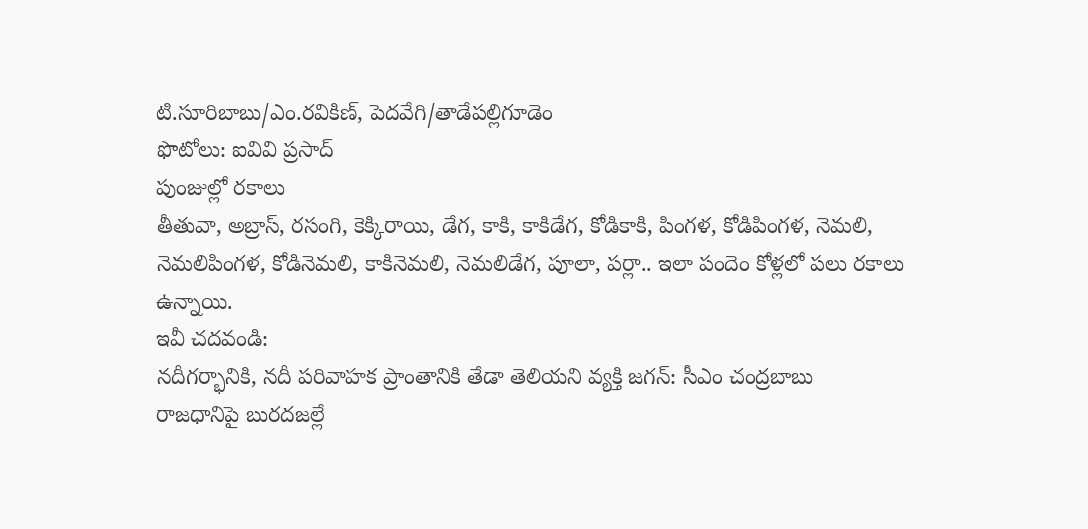టి.సూరిబాబు/ఎం.రవికిణ్, పెదవేగి/తాడేపల్లిగూడెం
ఫొటోలు: ఐవివి ప్రసాద్
పుంజుల్లో రకాలు
తీతువా, అబ్రాస్, రసంగి, కెక్కిరాయి, డేగ, కాకి, కాకిడేగ, కోడికాకి, పింగళ, కోడిపింగళ, నెమలి, నెమలిపింగళ, కోడినెమలి, కాకినెమలి, నెమలిడేగ, పూలా, పర్లా.. ఇలా పందెం కోళ్లలో పలు రకాలు ఉన్నాయి.
ఇవీ చదవండి:
నదీగర్భానికి, నదీ పరివాహక ప్రాంతానికి తేడా తెలియని వ్యక్తి జగన్: సీఎం చంద్రబాబు
రాజధానిపై బురదజల్లే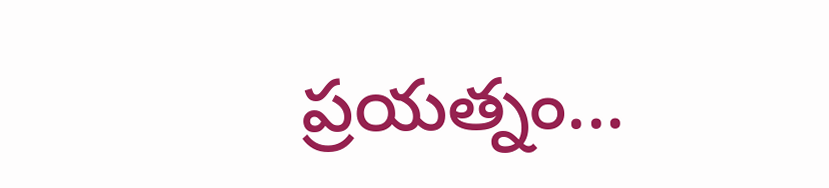ప్రయత్నం...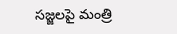సజ్జలపై మంత్రి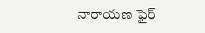నారాయణ ఫైర్